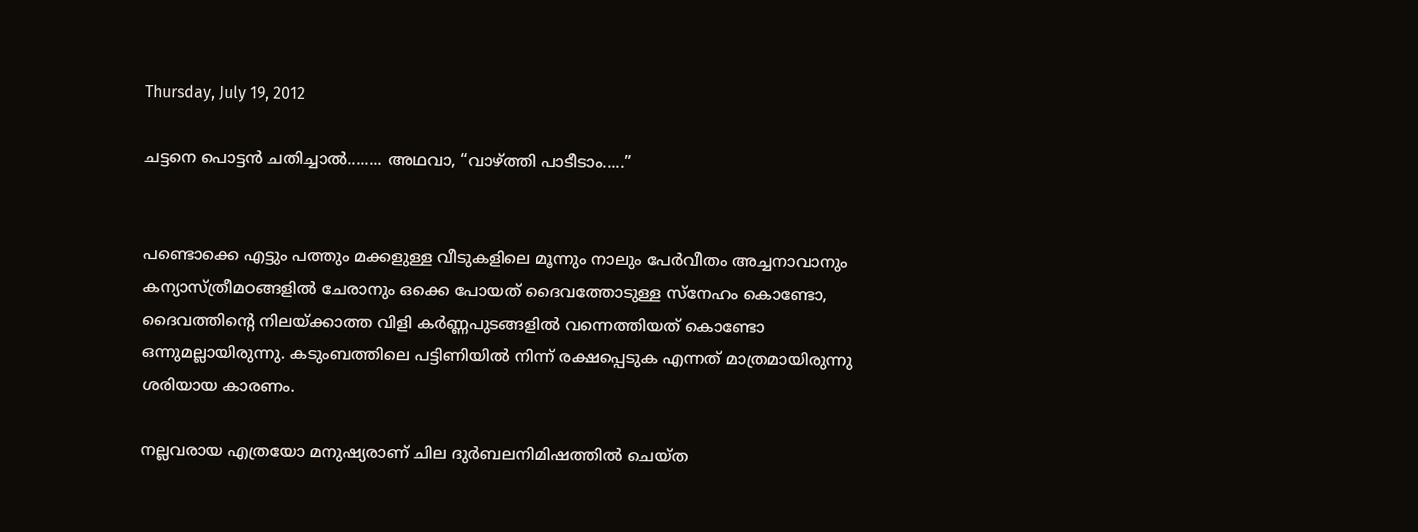Thursday, July 19, 2012

ചട്ടനെ പൊട്ടന്‍ ചതിച്ചാല്‍........ അഥവാ, “വാഴ്ത്തി പാടീടാം.....”


പണ്ടൊക്കെ എട്ടും പത്തും മക്കളുള്ള വീടുകളിലെ മൂന്നും നാലും പേര്‍വീതം അച്ചനാവാനും കന്യാസ്ത്രീമഠങ്ങളില്‍ ചേരാനും ഒക്കെ പോയത് ദൈവത്തോടുള്ള സ്നേഹം കൊണ്ടോ, ദൈവത്തിന്റെ നിലയ്ക്കാത്ത വിളി കര്‍ണ്ണപുടങ്ങളില്‍ വന്നെത്തിയത് കൊണ്ടോ ഒന്നുമല്ലായിരുന്നു. കടുംബത്തിലെ പട്ടിണിയില്‍ നിന്ന് രക്ഷപ്പെടുക എന്നത് മാത്രമായിരുന്നു ശരിയായ കാരണം.

നല്ലവരായ എത്രയോ മനുഷ്യരാണ് ചില ദുര്‍ബലനിമിഷത്തില്‍ ചെയ്ത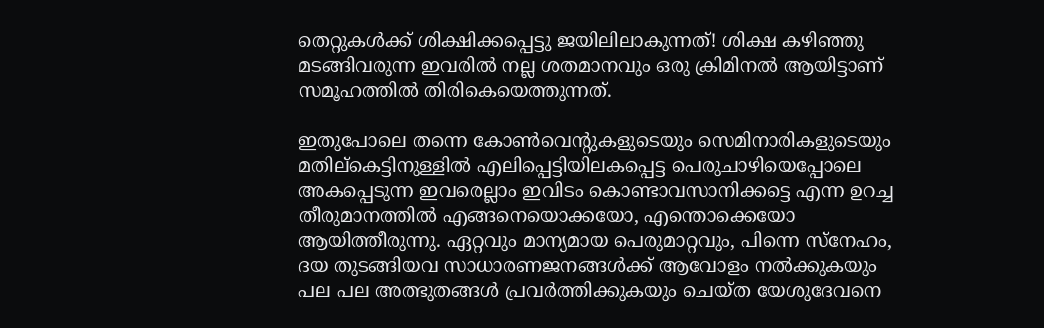തെറ്റുകള്‍ക്ക് ശിക്ഷിക്കപ്പെട്ടു ജയിലിലാകുന്നത്! ശിക്ഷ കഴിഞ്ഞു മടങ്ങിവരുന്ന ഇവരില്‍ നല്ല ശതമാനവും ഒരു ക്രിമിനല്‍ ആയിട്ടാണ് സമൂഹത്തില്‍ തിരികെയെത്തുന്നത്.

ഇതുപോലെ തന്നെ കോണ്‍വെന്‍റുകളുടെയും സെമിനാരികളുടെയും മതില്കെട്ടിനുള്ളില്‍ എലിപ്പെട്ടിയിലകപ്പെട്ട പെരുചാഴിയെപ്പോലെ അകപ്പെടുന്ന ഇവരെല്ലാം ഇവിടം കൊണ്ടാവസാനിക്കട്ടെ എന്ന ഉറച്ച തീരുമാനത്തില്‍ എങ്ങനെയൊക്കയോ, എന്തൊക്കെയോ ആയിത്തീരുന്നു. ഏറ്റവും മാന്യമായ പെരുമാറ്റവും, പിന്നെ സ്നേഹം, ദയ തുടങ്ങിയവ സാധാരണജനങ്ങള്‍ക്ക് ആവോളം നല്‍ക്കുകയും പല പല അത്ഭുതങ്ങള്‍ പ്രവര്‍ത്തിക്കുകയും ചെയ്ത യേശുദേവനെ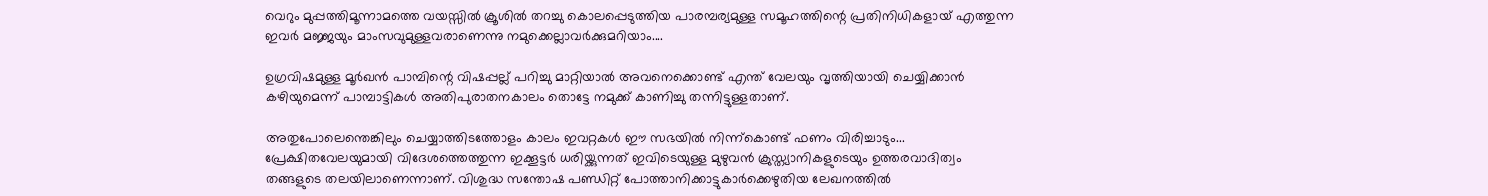വെറും മുപ്പത്തിമൂന്നാമത്തെ വയസ്സില്‍ ക്രൂശില്‍ തറച്ചു കൊലപ്പെടുത്തിയ പാരമ്പര്യമുള്ള സമൂഹത്തിന്റെ പ്രതിനിധികളായ്‌ എത്തുന്ന ഇവര്‍ മജ്ജയും മാംസവുമുള്ളവരാണെന്നു നമുക്കെല്ലാവര്‍ക്കുമറിയാം....

ഉഗ്രവിഷമുള്ള മൂര്‍ഖന്‍ പാമ്പിന്റെ വിഷപ്പല്ല് പറിച്ചു മാറ്റിയാല്‍ അവനെക്കൊണ്ട് എന്ത് വേലയും വൃത്തിയായി ചെയ്യിക്കാന്‍ കഴിയുമെന്ന് പാമ്പാട്ടികള്‍ അതിപുരാതനകാലം തൊട്ടേ നമുക്ക് കാണിച്ചു തന്നിട്ടുള്ളതാണ്.

അതുപോലെന്തെങ്കിലും ചെയ്യാത്തിടത്തോളം കാലം ഇവറ്റകള്‍ ഈ സഭയില്‍ നിന്ന്കൊണ്ട് ഫണം വിരിച്ചാടും... പ്രേക്ഷിതവേലയുമായി വിദേശത്തെത്തുന്ന ഇക്കൂട്ടര്‍ ധരിയ്ക്കുന്നത് ഇവിടെയുള്ള മുഴുവന്‍ ക്രുസ്ത്യാനികളുടെയും ഉത്തരവാദിത്വം തങ്ങളുടെ തലയിലാണെന്നാണ്. വിശുദ്ധ സന്തോഷ പണ്ഡിറ്റ്‌ പോത്താനിക്കാട്ടുകാര്‍ക്കെഴുതിയ ലേഖനത്തില്‍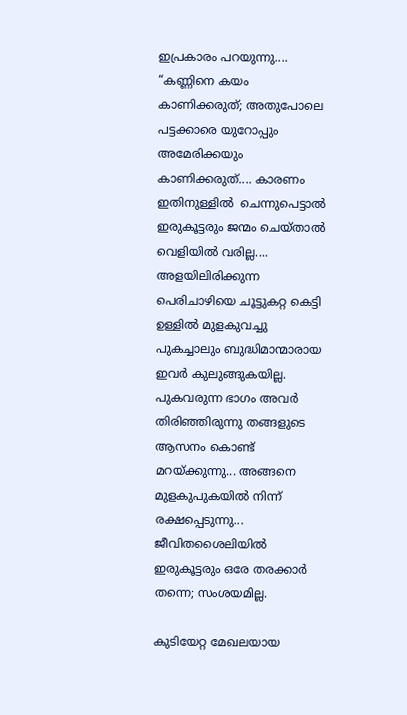ഇപ്രകാരം പറയുന്നു.... “കണ്ണിനെ കയം കാണിക്കരുത്; അതുപോലെ പട്ടക്കാരെ യുറോപ്പും അമേരിക്കയും കാണിക്കരുത്.... കാരണം ഇതിനുള്ളില്‍  ചെന്നുപെട്ടാല്‍ ഇരുകൂട്ടരും ജന്മം ചെയ്‌താല്‍ വെളിയില്‍ വരില്ല.... അളയിലിരിക്കുന്ന പെരിചാഴിയെ ചൂട്ടുകറ്റ കെട്ടി ഉള്ളില്‍ മുളകുവച്ചു പുകച്ചാലും ബുദ്ധിമാന്മാരായ ഇവര്‍ കുലുങ്ങുകയില്ല.  പുകവരുന്ന ഭാഗം അവര്‍ തിരിഞ്ഞിരുന്നു തങ്ങളുടെ ആസനം കൊണ്ട് മറയ്ക്കുന്നു... അങ്ങനെ മുളകുപുകയില്‍ നിന്ന് രക്ഷപ്പെടുന്നു... ജീവിതശൈലിയില്‍ ഇരുകൂട്ടരും ഒരേ തരക്കാര്‍ തന്നെ; സംശയമില്ല.

കുടിയേറ്റ മേഖലയായ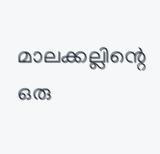മാലക്കല്ലിന്റെ ഒരു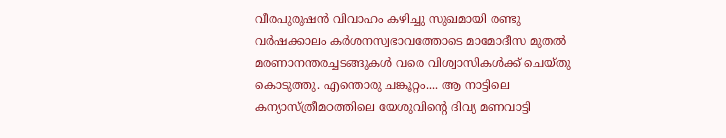വീരപുരുഷന്‍ വിവാഹം കഴിച്ചു സുഖമായി രണ്ടു വര്‍ഷക്കാലം കര്‍ശനസ്വഭാവത്തോടെ മാമോദീസ മുതല്‍ മരണാനന്തരച്ചടങ്ങുകള്‍ വരെ വിശ്വാസികള്‍ക്ക് ചെയ്തു കൊടുത്തു. എന്തൊരു ചങ്കൂറ്റം.... ആ നാട്ടിലെ കന്യാസ്ത്രീമഠത്തിലെ യേശുവിന്റെ ദിവ്യ മണവാട്ടി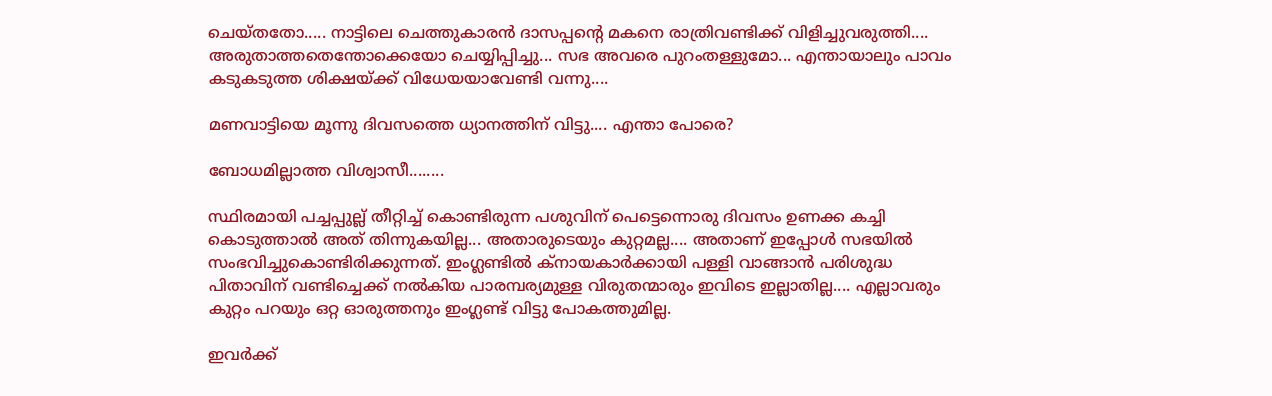ചെയ്തതോ..... നാട്ടിലെ ചെത്തുകാരന്‍ ദാസപ്പന്റെ മകനെ രാത്രിവണ്ടിക്ക് വിളിച്ചുവരുത്തി.... അരുതാത്തതെന്തോക്കെയോ ചെയ്യിപ്പിച്ചു... സഭ അവരെ പുറംതള്ളുമോ... എന്തായാലും പാവം കടുകടുത്ത ശിക്ഷയ്ക്ക് വിധേയയാവേണ്ടി വന്നു....

മണവാട്ടിയെ മൂന്നു ദിവസത്തെ ധ്യാനത്തിന് വിട്ടു.... എന്താ പോരെ?

ബോധമില്ലാത്ത വിശ്വാസീ........

സ്ഥിരമായി പച്ചപ്പുല്ല് തീറ്റിച്ച് കൊണ്ടിരുന്ന പശുവിന് പെട്ടെന്നൊരു ദിവസം ഉണക്ക കച്ചി കൊടുത്താല്‍ അത് തിന്നുകയില്ല... അതാരുടെയും കുറ്റമല്ല.... അതാണ്‌ ഇപ്പോള്‍ സഭയില്‍ സംഭവിച്ചുകൊണ്ടിരിക്കുന്നത്. ഇംഗ്ലണ്ടില്‍ ക്നായകാര്‍ക്കായി പള്ളി വാങ്ങാന്‍ പരിശുദ്ധ പിതാവിന് വണ്ടിച്ചെക്ക് നല്‍കിയ പാരമ്പര്യമുള്ള വിരുതന്മാരും ഇവിടെ ഇല്ലാതില്ല.... എല്ലാവരും കുറ്റം പറയും ഒറ്റ ഓരുത്തനും ഇംഗ്ലണ്ട് വിട്ടു പോകത്തുമില്ല.

ഇവര്‍ക്ക്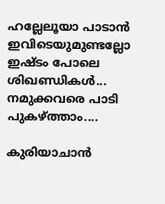ഹല്ലേലൂയാ പാടാന്‍ ഇവിടെയുമുണ്ടല്ലോ ഇഷ്ടം പോലെ ശിഖണ്ഡികള്‍... നമുക്കവരെ പാടി പുകഴ്ത്താം....

കുരിയാചാന്‍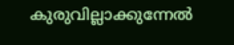കുരുവില്ലാക്കുന്നേല്‍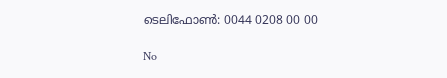ടെലിഫോണ്‍: 0044 0208 00 00

No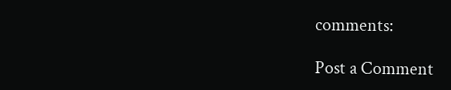comments:

Post a Comment